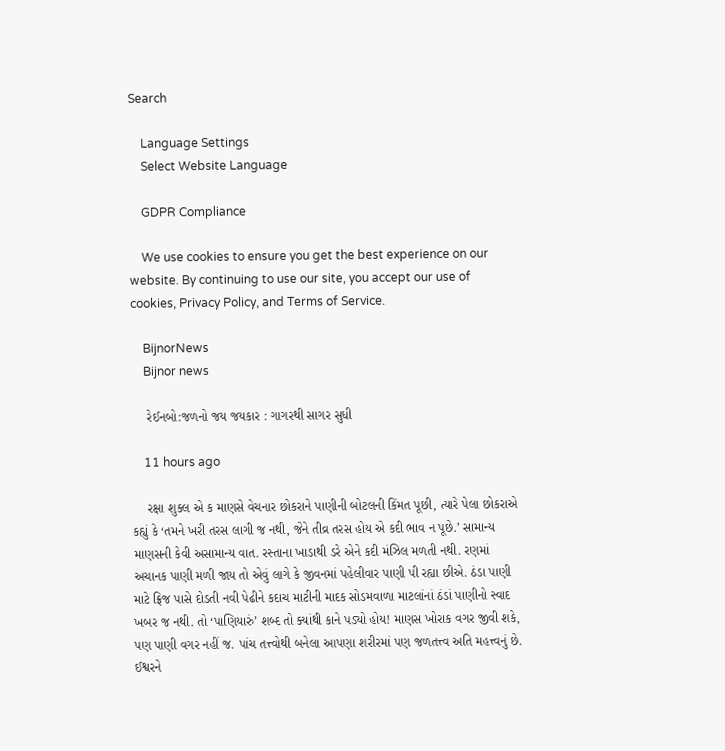Search

    Language Settings
    Select Website Language

    GDPR Compliance

    We use cookies to ensure you get the best experience on our website. By continuing to use our site, you accept our use of cookies, Privacy Policy, and Terms of Service.

    BijnorNews
    Bijnor news

    રેઈનબો:જળનો જય જયકાર : ગાગરથી સાગર સુધી

    11 hours ago

    રક્ષા શુક્લ એ ક માણસે વેચનાર છોકરાને પાણીની બોટલની કિંમત પૂછી, ત્યારે પેલા છોકરાએ કહ્યું કે ‘તમને ખરી તરસ લાગી જ નથી, જેને તીવ્ર તરસ હોય એ કદી ભાવ ન પૂછે.’ સામાન્ય માણસની કેવી અસામાન્ય વાત. રસ્તાના ખાડાથી ડરે એને કદી મંઝિલ મળતી નથી. રણમાં અચાનક પાણી મળી જાય તો એવું લાગે કે જીવનમાં પહેલીવાર પાણી પી રહ્યા છીએ. ઠંડા પાણી માટે ફ્રિજ પાસે દોડતી નવી પેઢીને કદાચ માટીની માદક સોડમવાળા માટલાંનાં ઠંડાં પાણીનો સ્વાદ ખબર જ નથી. તો ‘પાણિયારું’ શબ્દ તો ક્યાંથી કાને પડ્યો હોય! માણસ ખોરાક વગર જીવી શકે, પણ પાણી વગર નહીં જ. પાંચ તત્ત્વોથી બનેલા આપણા શરીરમાં પણ જળતત્ત્વ અતિ મહત્ત્વનું છે. ઈશ્વરને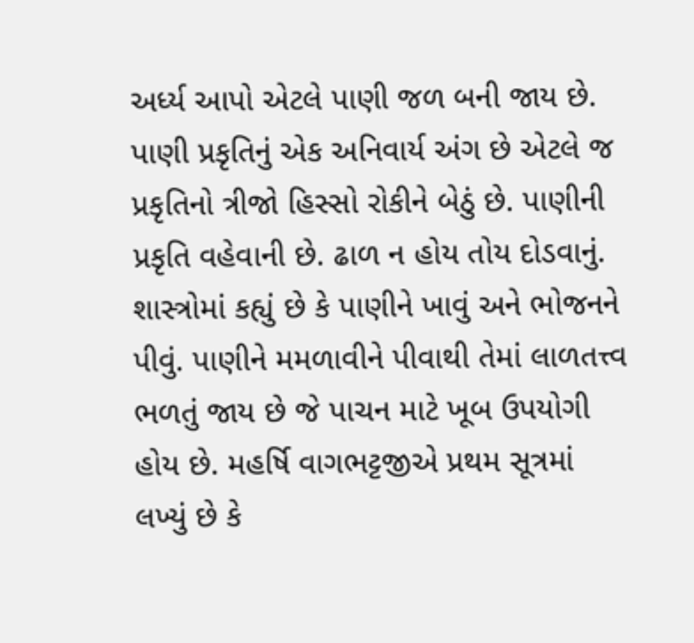અર્ધ્ય આપો એટલે પાણી જળ બની જાય છે. પાણી પ્રકૃતિનું એક અનિવાર્ય અંગ છે એટલે જ પ્રકૃતિનો ત્રીજો હિસ્સો રોકીને બેઠું છે. પાણીની પ્રકૃતિ વહેવાની છે. ઢાળ ન હોય તોય દોડવાનું. શાસ્ત્રોમાં કહ્યું છે કે પાણીને ખાવું અને ભોજનને પીવું. પાણીને મમળાવીને પીવાથી તેમાં લાળતત્ત્વ ભળતું જાય છે જે પાચન માટે ખૂબ ઉપયોગી હોય છે. મહર્ષિ વાગભટ્ટજીએ પ્રથમ સૂત્રમાં લખ્યું છે કે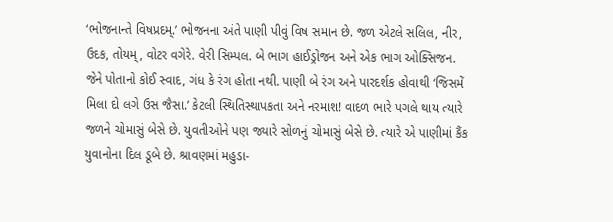‘ભોજનાન્તે વિષપ્રદમ્.’ ભોજનના અંતે પાણી પીવું વિષ સમાન છે. જળ એટલે સલિલ, નીર, ઉદક, તોયમ્, વોટર વગેરે. વેરી સિમ્પલ. બે ભાગ હાઈડ્રોજન અને એક ભાગ ઓક્સિજન. જેને પોતાનો કોઈ સ્વાદ, ગંધ કે રંગ હોતા નથી. પાણી બે રંગ અને પારદર્શક હોવાથી ‘જિસમેં મિલા દો લગે ઉસ જૈસા.’ કેટલી સ્થિતિસ્થાપકતા અને નરમાશ! વાદળ ભારે પગલે થાય ત્યારે જળને ચોમાસું બેસે છે. યુવતીઓને પણ જ્યારે સોળનું ચોમાસું બેસે છે. ત્યારે એ પાણીમાં કૈંક યુવાનોના દિલ ડૂબે છે. શ્રાવણમાં મહુડા-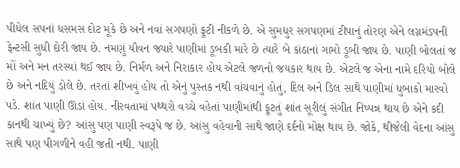પીધેલ સપનાં ધસમસ દોટ મૂકે છે અને નવાં સગપણો ફૂટી નીકળે છે. એ સુમધુર સગપણમાં ટીપાનું તોરણ એને લગ્નમંડપની ફેન્ટસી સુધી દોરી જાય છે. નમણું યૌવન જ્યારે પાણીમાં ડૂબકી મારે છે ત્યારે બે કાંઠાનાં ગામો ડૂબી જાય છે. પાણી બોલતાં જ મોં અને મન તરસ્યાં થઈ જાય છે. નિર્મળ અને નિરાકાર હોય એટલે જળનો જયકાર થાય છે. એટલે જ એના નામે દરિયો બોલે છે અને નદિયું ડોલે છે. તરતાં શીખવું હોય તો એનું પુસ્તક નથી વાંચવાનું હોતું, દિલ અને ડિલ સાથે પાણીમાં ધુબાકો મારવો પડે. શાંત પાણી ઊંડાં હોય. નીરવતામાં પથ્થરો વચ્ચે વહેતાં પાણીમાંથી ફૂટતું શાંત સૂરીલું સંગીત નિષ્પન્ન થાય છે એને કદી કાનથી ચાખ્યું છે? આંસુ પણ પાણી સ્વરૂપે જ છે. આંસુ વહેવાની સાથે જાણે દર્દનો મોક્ષ થાય છે. જોકે, થીજેલી વેદના આંસુ સાથે પણ પીગળીને વહી જતી નથી. પાણી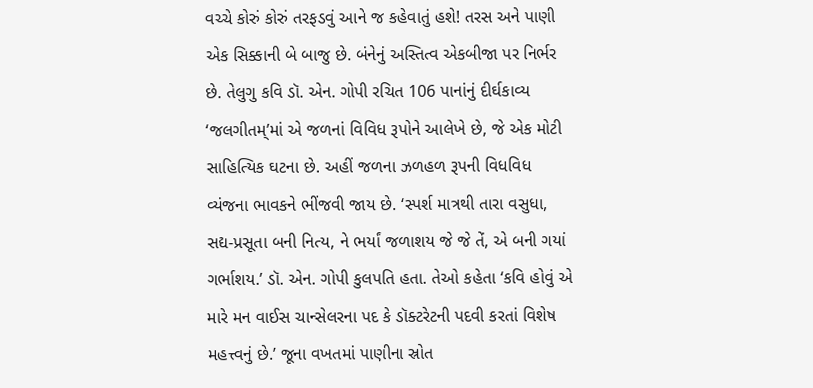વચ્ચે કોરું કોરું તરફડવું આને જ કહેવાતું હશે! તરસ અને પાણી એક સિક્કાની બે બાજુ છે. બંનેનું અસ્તિત્વ એકબીજા પર નિર્ભર છે. તેલુગુ કવિ ડૉ. એન. ગોપી રચિત 106 પાનાંનું દીર્ઘકાવ્ય ‘જલગીતમ્’માં એ જળનાં વિવિધ રૂપોને આલેખે છે, જે એક મોટી સાહિત્યિક ઘટના છે. અહીં જળના ઝળહળ રૂપની વિધવિધ વ્યંજના ભાવકને ભીંજવી જાય છે. ‘સ્પર્શ માત્રથી તારા વસુધા, સદ્ય-પ્રસૂતા બની નિત્ય, ને ભર્યાં જળાશય જે જે તેં, એ બની ગયાં ગર્ભાશય.’ ડૉ. એન. ગોપી કુલપતિ હતા. તેઓ કહેતા ‘કવિ હોવું એ મારે મન વાઈસ ચાન્સેલરના પદ કે ડૉક્ટરેટની પદવી કરતાં વિશેષ મહત્ત્વનું છે.’ જૂના વખતમાં પાણીના સ્રોત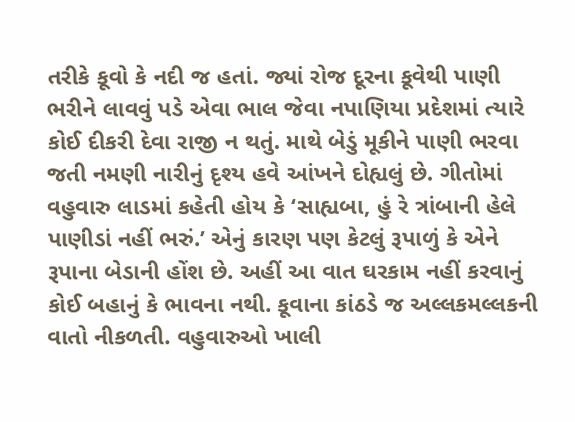તરીકે કૂવો કે નદી જ હતાં. જ્યાં રોજ દૂરના કૂવેથી પાણી ભરીને લાવવું પડે એવા ભાલ જેવા નપાણિયા પ્રદેશમાં ત્યારે કોઈ દીકરી દેવા રાજી ન થતું. માથે બેડું મૂકીને પાણી ભરવા જતી નમણી નારીનું દૃશ્ય હવે આંખને દોહ્યલું છે. ગીતોમાં વહુવારુ લાડમાં કહેતી હોય કે ‘સાહ્યબા, હું રે ત્રાંબાની હેલે પાણીડાં નહીં ભરું.’ એનું કારણ પણ કેટલું રૂપાળું કે એને રૂપાના બેડાની હોંશ છે. અહીં આ વાત ઘરકામ નહીં કરવાનું કોઈ બહાનું કે ભાવના નથી. કૂવાના કાંઠડે જ અલ્લકમલ્લકની વાતો નીકળતી. વહુવારુઓ ખાલી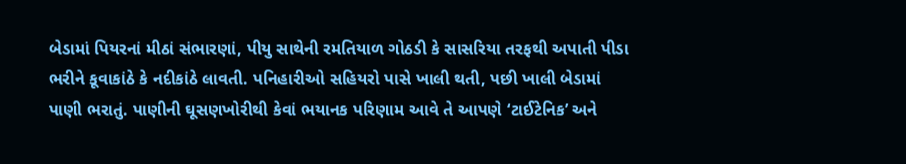બેડામાં પિયરનાં મીઠાં સંભારણાં, પીયુ સાથેની રમતિયાળ ગોઠડી કે સાસરિયા તરફથી અપાતી પીડા ભરીને કૂવાકાંઠે કે નદીકાંઠે લાવતી. પનિહારીઓ સહિયરો પાસે ખાલી થતી, પછી ખાલી બેડામાં પાણી ભરાતું. પાણીની ઘૂસણખોરીથી કેવાં ભયાનક પરિણામ આવે તે આપણે ‘ટાઈટેનિક’ અને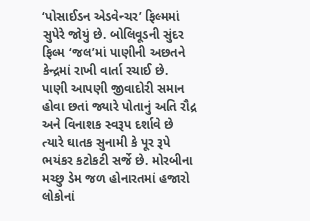‘પોસાઈડન એડવેન્ચર’ ફિલ્મમાં સુપેરે જોયું છે. બોલિવૂડની સુંદર ફિલ્મ ‘જલ’માં પાણીની અછતને કેન્દ્રમાં રાખી વાર્તા રચાઈ છે. પાણી આપણી જીવાદોરી સમાન હોવા છતાં જ્યારે પોતાનું અતિ રૌદ્ર અને વિનાશક સ્વરૂપ દર્શાવે છે ત્યારે ઘાતક સુનામી કે પૂર રૂપે ભયંકર કટોકટી સર્જે છે. મોરબીના મચ્છુ ડેમ જળ હોનારતમાં હજારો લોકોનાં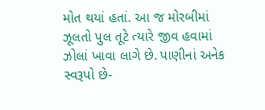મોત થયાં હતાં. આ જ મોરબીમાં ઝૂલતો પુલ તૂટે ત્યારે જીવ હવામાં ઝોલાં ખાવા લાગે છે. પાણીનાં અનેક સ્વરૂપો છે-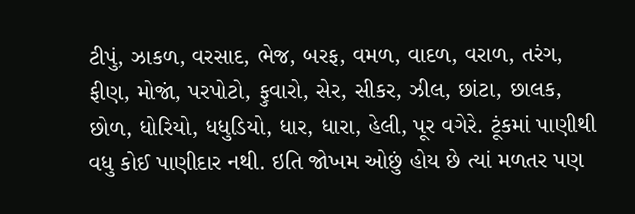ટીપું, ઝાકળ, વરસાદ, ભેજ, બરફ, વમળ, વાદળ, વરાળ, તરંગ, ફીણ, મોજાં, પરપોટો, ફુવારો, સેર, સીકર, ઝીલ, છાંટા, છાલક, છોળ, ધોરિયો, ધધુડિયો, ધાર, ધારા, હેલી, પૂર વગેરે. ટૂંકમાં પાણીથી વધુ કોઈ પાણીદાર નથી. ઇતિ જોખમ ઓછું હોય છે ત્યાં મળતર પણ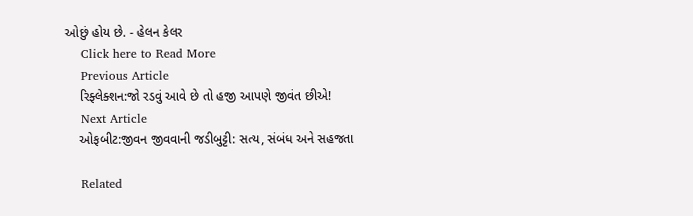ઓછું હોય છે. - હેલન કેલર
    Click here to Read More
    Previous Article
    રિફ્લેક્શન:જો રડવું આવે છે તો હજી આપણે જીવંત છીએ!
    Next Article
    ઓફબીટ:જીવન જીવવાની જડીબુટ્ટી: સત્ય, સંબંધ અને સહજતા

    Related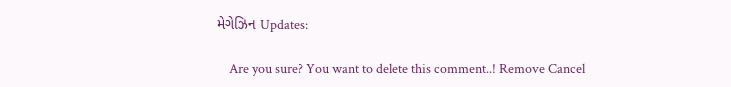મેગેઝિન Updates:

    Are you sure? You want to delete this comment..! Remove Cancel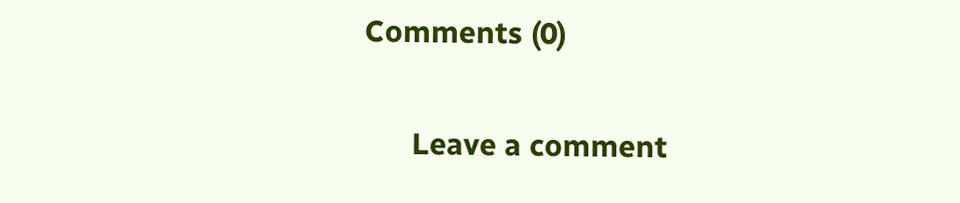Comments (0)

      Leave a comment